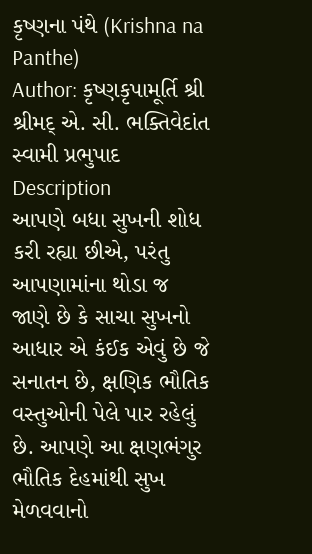કૃષ્ણના પંથે (Krishna na Panthe)
Author: કૃષ્ણકૃપામૂર્તિ શ્રી શ્રીમદ્ એ. સી. ભક્તિવેદાંત સ્વામી પ્રભુપાદ
Description
આપણે બધા સુખની શોધ કરી રહ્યા છીએ, પરંતુ આપણામાંના થોડા જ જાણે છે કે સાચા સુખનો આધાર એ કંઈક એવું છે જે સનાતન છે, ક્ષણિક ભૌતિક વસ્તુઓની પેલે પાર રહેલું છે. આપણે આ ક્ષણભંગુર ભૌતિક દેહમાંથી સુખ મેળવવાનો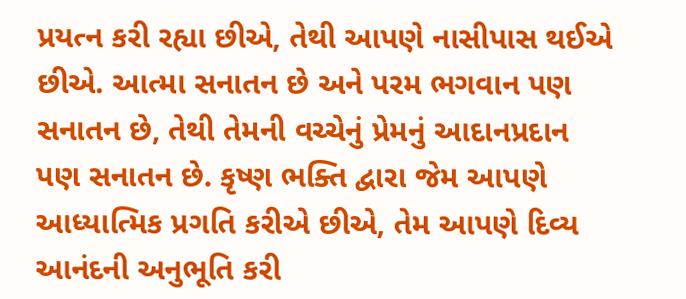પ્રયત્ન કરી રહ્યા છીએ, તેથી આપણે નાસીપાસ થઈએ છીએ. આત્મા સનાતન છે અને પરમ ભગવાન પણ સનાતન છે, તેથી તેમની વચ્ચેનું પ્રેમનું આદાનપ્રદાન પણ સનાતન છે. કૃષ્ણ ભક્તિ દ્વારા જેમ આપણે આધ્યાત્મિક પ્રગતિ કરીએ છીએ, તેમ આપણે દિવ્ય આનંદની અનુભૂતિ કરી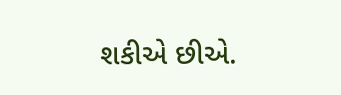શકીએ છીએ.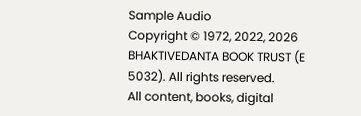Sample Audio
Copyright © 1972, 2022, 2026 BHAKTIVEDANTA BOOK TRUST (E 5032). All rights reserved.
All content, books, digital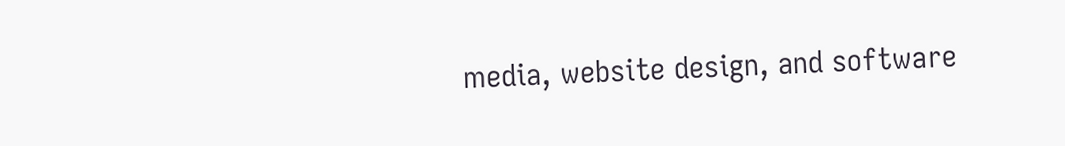media, website design, and software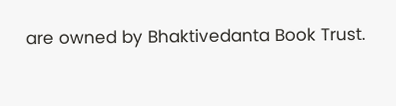are owned by Bhaktivedanta Book Trust.